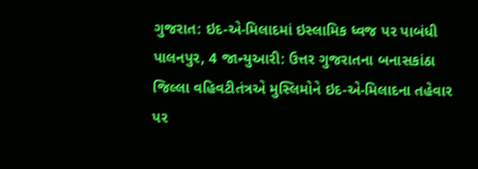ગુજરાત: ઇદ-એ-મિલાદમાં ઇસ્લામિક ધ્વજ પર પાબંધી
પાલનપુર, 4 જાન્યુઆરી: ઉત્તર ગુજરાતના બનાસકાંઠા જિલ્લા વહિવટીતંત્રએ મુસ્લિમોને ઇદ-એ-મિલાદના તહેવાર પર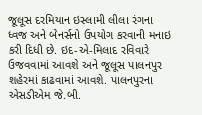જૂલૂસ દરમિયાન ઇસ્લામી લીલા રંગના ધ્વજ અને બેનર્સનો ઉપયોગ કરવાની મનાઇ કરી દિધી છે. ઇદ-એ-મિલાદ રવિવારે ઉજવવામાં આવશે અને જૂલૂસ પાલનપુર શહેરમાં કાઢવામાં આવશે. પાલનપુરના એસડીએમ જે.બી.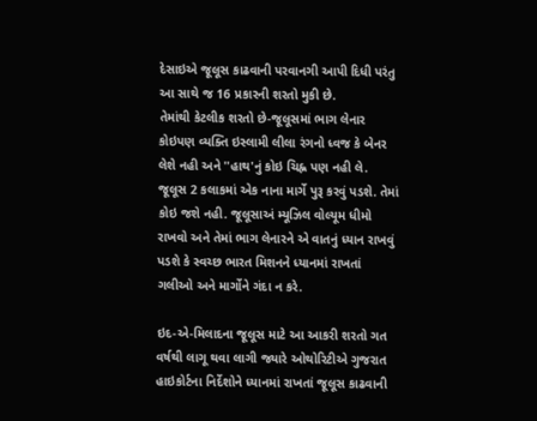દેસાઇએ જૂલૂસ કાઢવાની પરવાનગી આપી દિધી પરંતુ આ સાથે જ 16 પ્રકારની શરતો મુકી છે.
તેમાંથી કેટલીક શરતો છે-જૂલૂસમાં ભાગ લેનાર કોઇપણ વ્યક્તિ ઇસ્લામી લીલા રંગનો ધ્વજ કે બેનર લેશે નહી અને ''હાથ'નું કોઇ ચિહ્ન પણ નહી લે. જૂલૂસ 2 કલાકમાં એક નાના માર્ગે પુરૂ કરવું પડશે. તેમાં કોઇ જશે નહી. જૂલૂસાઅં મ્યૂઝિલ વોલ્યૂમ ધીમો રાખવો અને તેમાં ભાગ લેનારને એ વાતનું ધ્યાન રાખવું પડશે કે સ્વચ્છ ભારત મિશનને ધ્યાનમાં રાખતાં ગલીઓ અને માર્ગોને ગંદા ન કરે.

ઇદ-એ-મિલાદના જૂલૂસ માટે આ આકરી શરતો ગત વર્ષથી લાગૂ થવા લાગી જ્યારે ઓથોરિટીએ ગુજરાત હાઇકોર્ટના નિર્દેશોને ધ્યાનમાં રાખતાં જૂલૂસ કાઢવાની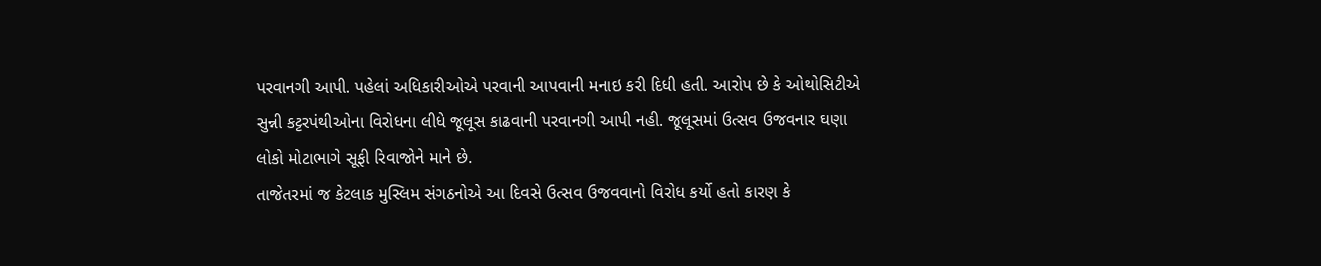પરવાનગી આપી. પહેલાં અધિકારીઓએ પરવાની આપવાની મનાઇ કરી દિધી હતી. આરોપ છે કે ઓથોસિટીએ સુન્ની કટ્ટરપંથીઓના વિરોધના લીધે જૂલૂસ કાઢવાની પરવાનગી આપી નહી. જૂલૂસમાં ઉત્સવ ઉજવનાર ઘણા લોકો મોટાભાગે સૂફી રિવાજોને માને છે.
તાજેતરમાં જ કેટલાક મુસ્લિમ સંગઠનોએ આ દિવસે ઉત્સવ ઉજવવાનો વિરોધ કર્યો હતો કારણ કે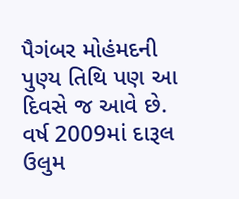પૈગંબર મોહંમદની પુણ્ય તિથિ પણ આ દિવસે જ આવે છે. વર્ષ 2009માં દારૂલ ઉલુમ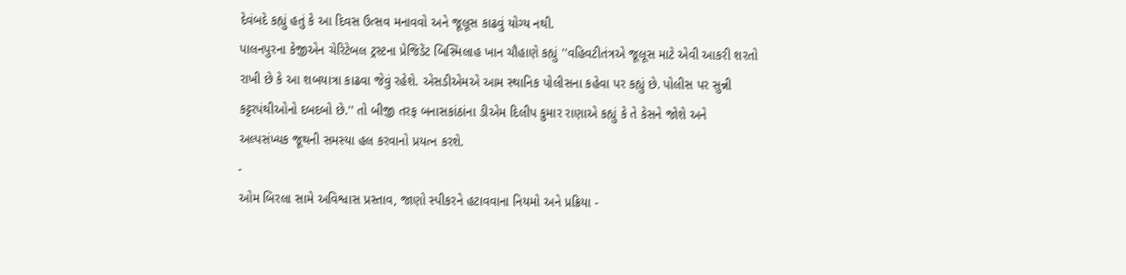દેવંબદે કહ્યું હતું કે આ દિવસ ઉત્સવ મનાવવો અને જૂલૂસ કાઢવું યોગ્ય નથી.
પાલનપુરના કેજીએન ચેરિટેબલ ટ્રસ્ટના પ્રેજિડેંટ બિસ્મિલાહ ખાન ચૌહાણે કહ્યું ''વહિવટીતંત્રએ જૂલૂસ માટે એવી આકરી શરતો રાખી છે કે આ શબયાત્રા કાઢવા જેવું રહેશે. એસડીએમએ આમ સ્થાનિક પોલીસના કહેવા પર કહ્યું છે. પોલીસ પર સુન્ની કટ્ટરપંથીઓનો દબદબો છે.'' તો બીજી તરફ બનાસકાંઠાંના ડીએમ દિલીપ કુમાર રાણાએ કહ્યું કે તે કેસને જોશે અને અલ્પસંખ્યક જૂથની સમસ્યા હલ કરવાનો પ્રયત્ન કરશે.
-
ઓમ બિરલા સામે અવિશ્વાસ પ્રસ્તાવ, જાણો સ્પીકરને હટાવવાના નિયમો અને પ્રક્રિયા -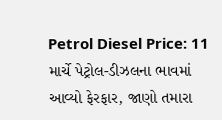Petrol Diesel Price: 11 માર્ચે પેટ્રોલ-ડીઝલના ભાવમાં આવ્યો ફેરફાર, જાણો તમારા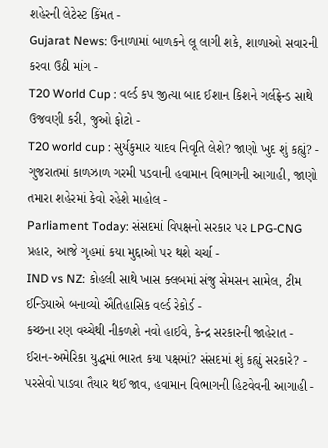શહેરની લેટેસ્ટ કિંમત -
Gujarat News: ઉનાળામાં બાળકને લૂ લાગી શકે, શાળાઓ સવારની કરવા ઉઠી માંગ -
T20 World Cup : વર્લ્ડ કપ જીત્યા બાદ ઈશાન કિશને ગર્લફ્રેન્ડ સાથે ઉજવણી કરી, જુઓ ફોટો -
T20 world cup : સુર્યકુમાર યાદવ નિવૃતિ લેશે? જાણો ખુદ શું કહ્યું? -
ગુજરાતમાં કાળઝાળ ગરમી પડવાની હવામાન વિભાગની આગાહી, જાણો તમારા શહેરમાં કેવો રહેશે માહોલ -
Parliament Today: સંસદમાં વિપક્ષનો સરકાર પર LPG-CNG પ્રહાર, આજે ગૃહમાં કયા મુદ્દાઓ પર થશે ચર્ચા -
IND vs NZ: કોહલી સાથે ખાસ ક્લબમાં સંજુ સેમસન સામેલ, ટીમ ઈન્ડિયાએ બનાવ્યો ઐતિહાસિક વર્લ્ડ રેકોર્ડ -
કચ્છના રણ વચ્ચેથી નીકળશે નવો હાઈવે, કેન્દ્ર સરકારની જાહેરાત -
ઈરાન-અમેરિકા યુદ્ધમાં ભારત કયા પક્ષમાં? સંસદમાં શું કહ્યું સરકારે? -
પરસેવો પાડવા તૈયાર થઈ જાવ, હવામાન વિભાગની હિટવેવની આગાહી -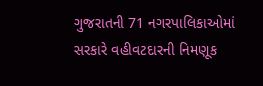ગુજરાતની 71 નગરપાલિકાઓમાં સરકારે વહીવટદારની નિમણૂક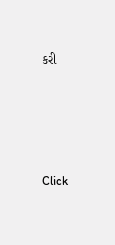કરી







Click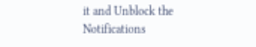it and Unblock the Notifications